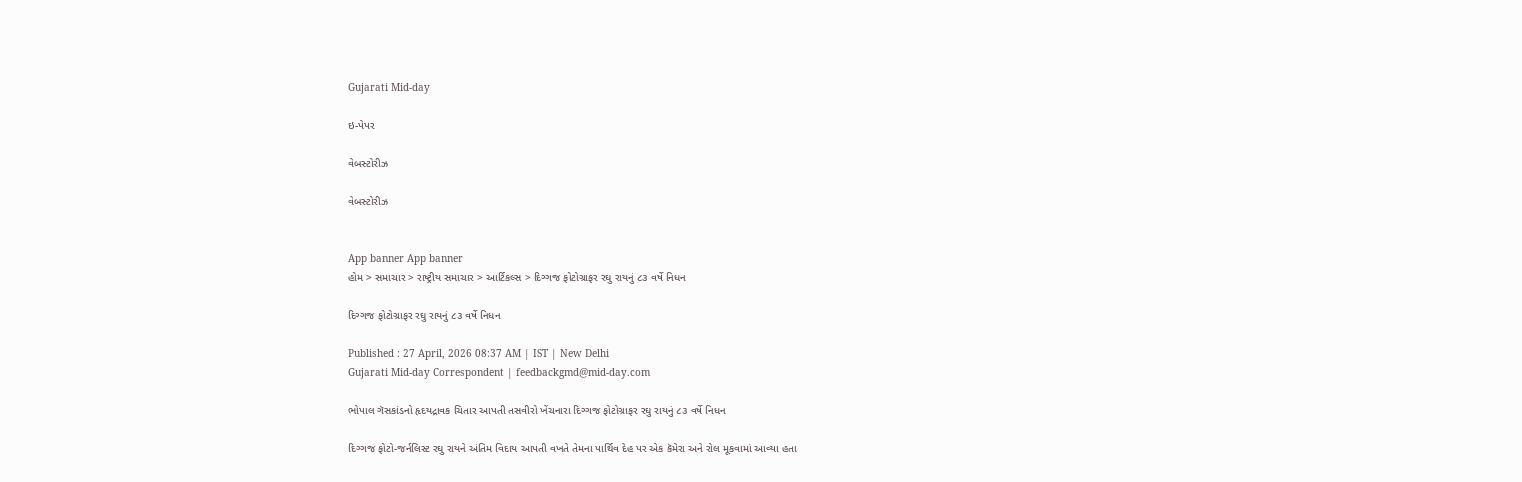Gujarati Mid-day

ઇ-પેપર

વેબસ્ટોરીઝ

વેબસ્ટોરીઝ


App banner App banner
હોમ > સમાચાર > રાષ્ટ્રીય સમાચાર > આર્ટિકલ્સ > દિગ્ગજ ફોટોગ્રાફર રઘુ રાયનું ૮૩ વર્ષે નિધન

દિગ્ગજ ફોટોગ્રાફર રઘુ રાયનું ૮૩ વર્ષે નિધન

Published : 27 April, 2026 08:37 AM | IST | New Delhi
Gujarati Mid-day Correspondent | feedbackgmd@mid-day.com

ભોપાલ ગૅસકાંડનો હૃદયદ્રાવક ચિતાર આપતી તસવીરો ખેંચનારા દિગ્ગજ ફોટોગ્રાફર રઘુ રાયનું ૮૩ વર્ષે નિધન

દિગ્ગજ ફોટો-જર્નલિસ્ટ રઘુ રાયને અંતિમ વિદાય આપતી વખતે તેમના પાર્થિવ દેહ પર એક કૅમેરા અને રોલ મૂકવામાં આવ્યા હતા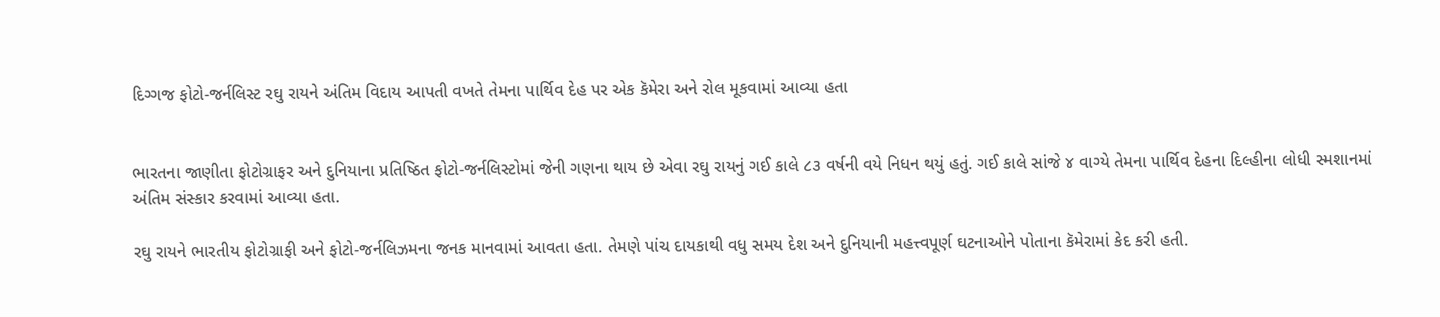દિગ્ગજ ફોટો-જર્નલિસ્ટ રઘુ રાયને અંતિમ વિદાય આપતી વખતે તેમના પાર્થિવ દેહ પર એક કૅમેરા અને રોલ મૂકવામાં આવ્યા હતા


ભારતના જાણીતા ફોટોગ્રાફર અને દુનિયાના પ્રતિષ્ઠિત ફોટો-જર્નલિસ્ટોમાં જેની ગણના થાય છે એવા રઘુ રાયનું ગઈ કાલે ૮૩ વર્ષની વયે નિધન થયું હતું. ગઈ કાલે સાંજે ૪ વાગ્યે તેમના પાર્થિવ દેહના દિલ્હીના લોધી સ્મશાનમાં અંતિમ સંસ્કાર કરવામાં આવ્યા હતા.

રઘુ રાયને ભારતીય ફોટોગ્રાફી અને ફોટો-જર્નલિઝમના જનક માનવામાં આવતા હતા. તેમણે પાંચ દાયકાથી વધુ સમય દેશ અને દુનિયાની મહત્ત્વપૂર્ણ ઘટનાઓને પોતાના કૅમેરામાં કેદ કરી હતી.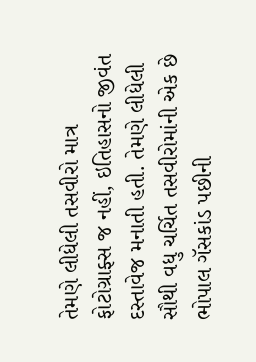તેમણે લીધેલી તસવીરો માત્ર ફોટોગ્રાફ્સ જ નહીં, ઇતિહાસનો જીવંત દસ્તાવેજ મનાતી હતી. તેમણે લીધેલી સૌથી વધુ ચર્ચિત તસવીરોમાંની એક છે ભોપાલ ગૅસકાંડ પછીની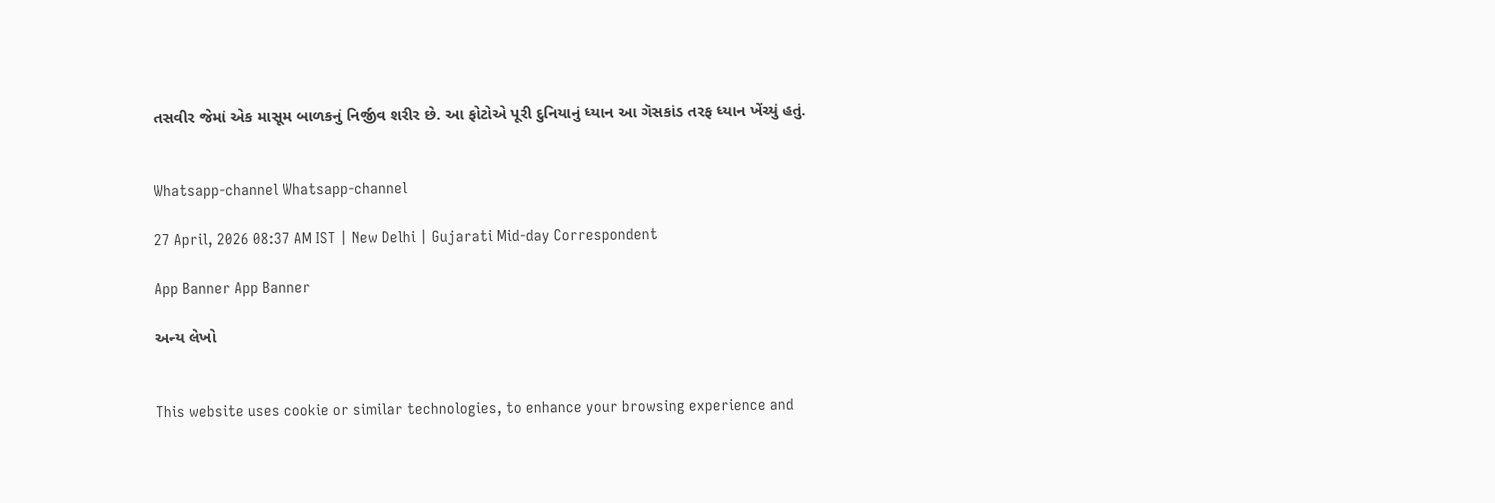તસવીર જેમાં એક માસૂમ બાળકનું નિર્જીવ શરીર છે. આ ફોટોએ પૂરી દુનિયાનું ધ્યાન આ ગૅસકાંડ તરફ ધ્યાન ખેંચ્યું હતું.


Whatsapp-channel Whatsapp-channel

27 April, 2026 08:37 AM IST | New Delhi | Gujarati Mid-day Correspondent

App Banner App Banner

અન્ય લેખો


This website uses cookie or similar technologies, to enhance your browsing experience and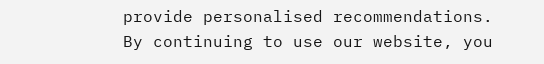provide personalised recommendations. By continuing to use our website, you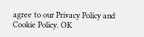agree to our Privacy Policy and Cookie Policy. OK